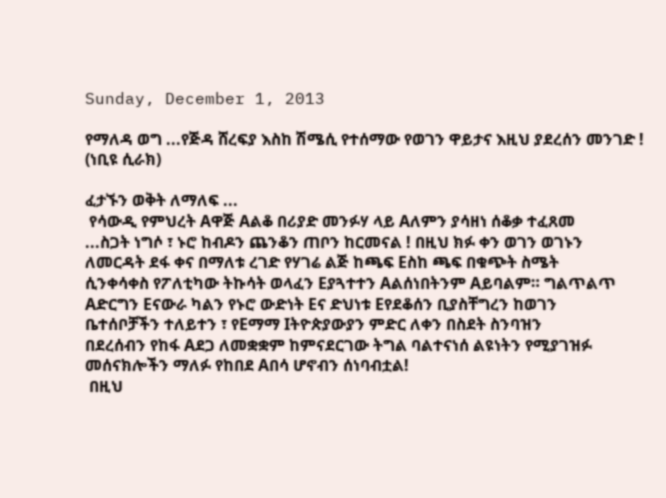Sunday, December 1, 2013

የማለዳ ወግ ...የጅዳ ሸረፍያ እስከ ሽሜሲ የተሰማው የወገን ዋይታና እዚህ ያደረሰን መንገድ ! (ነቢዩ ሲራክ)

ፈታኙን ወቅት ለማለፍ ...
 የሳውዲ የምህረት Aዋጅ Aልቆ በሪያድ መንፉሃ ላይ Aለምን ያሳዘነ ሰቆቃ ተፈጸመ
...ስጋት ነግሶ ፣ ኑሮ ከብዶን ጨንቆን ጠቦን ከርመናል ! በዚህ ክፉ ቀን ወገን ወገኑን
ለመርዳት ደፋ ቀና በማለቱ ረገድ የሃገሬ ልጅ ከጫፍ Eስከ ጫፍ በቁጭት ስሜት
ሲንቀሳቀስ የፖለቲካው ትኩሳት ወላፈን Eያጓተተን Aልሰነበትንም Aይባልም። ግልጥልጥ
Aድርግን Eናውራ ካልን የኑሮ ውድነት Eና ድህነቱ Eየደቆሰን ቢያስቸግረን ከወገን
ቤተሰቦቻችን ተለይተን ፣ የEማማ Iትዮጵያውያን ምድር ለቀን በስደት ስንባዝን
በደረሰብን የከፋ Aደጋ ለመቋቋም ከምናደርገው ትግል ባልተናነሰ ልዩነትን የሚያገዝፉ
መሰናክሎችን ማለፉ የከበደ Aበሳ ሆኖብን ሰነባብቷል!
 በዚህ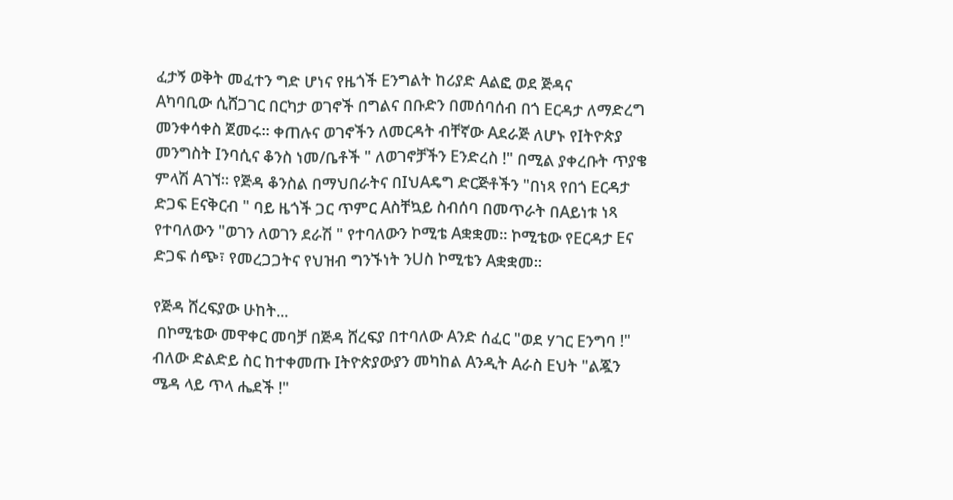ፈታኝ ወቅት መፈተን ግድ ሆነና የዜጎች Eንግልት ከሪያድ Aልፎ ወደ ጅዳና
Aካባቢው ሲሸጋገር በርካታ ወገኖች በግልና በቡድን በመሰባሰብ በጎ Eርዳታ ለማድረግ
መንቀሳቀስ ጀመሩ። ቀጠሉና ወገኖችን ለመርዳት ብቸኛው Aደራጅ ለሆኑ የIትዮጵያ
መንግስት Iንባሲና ቆንስ ነመ/ቤቶች " ለወገኖቻችን Eንድረስ !" በሚል ያቀረቡት ጥያቄ
ምላሽ Aገኘ። የጅዳ ቆንስል በማህበራትና በIህAዴግ ድርጅቶችን "በነጻ የበጎ Eርዳታ
ድጋፍ Eናቅርብ " ባይ ዜጎች ጋር ጥምር Aስቸኳይ ስብሰባ በመጥራት በAይነቱ ነጻ
የተባለውን "ወገን ለወገን ደራሽ " የተባለውን ኮሚቴ Aቋቋመ። ኮሚቴው የEርዳታ Eና
ድጋፍ ሰጭ፣ የመረጋጋትና የህዝብ ግንኙነት ንUስ ኮሚቴን Aቋቋመ።

የጅዳ ሸረፍያው ሁከት...
 በኮሚቴው መዋቀር መባቻ በጅዳ ሸረፍያ በተባለው Aንድ ሰፈር "ወደ ሃገር Eንግባ !"
ብለው ድልድይ ስር ከተቀመጡ Iትዮጵያውያን መካከል Aንዲት Aራስ Eህት "ልጇን
ሜዳ ላይ ጥላ ሔደች !"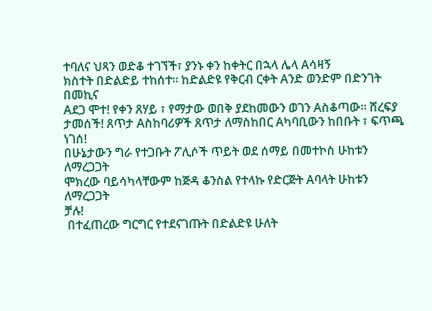ተባለና ህጻን ወድቆ ተገኘች፣ ያንኑ ቀን ከቀትር በኋላ ሌላ Aሳዛኝ
ክስተት በድልድይ ተከሰተ። ከድልድዩ የቅርብ ርቀት Aንድ ወንድም በድንገት በመኪና
Aደጋ ሞተ! የቀን ጸሃይ ፣ የማታው ወበቅ ያደከመውን ወገን Aስቆጣው። ሸረፍያ
ታመሰች! ጸጥታ Aስከባሪዎች ጸጥታ ለማስከበር Aካባቢውን ከበቡት ፣ ፍጥጫ ነገሰ!
በሁኔታውን ግራ የተጋቡት ፖሊሶች ጥይት ወደ ሰማይ በመተኮስ ሁከቱን ለማረጋጋት
ሞክረው ባይሳካላቸውም ከጅዳ ቆንስል የተላኩ የድርጅት Aባላት ሁከቱን ለማረጋጋት
ቻሉ!
 በተፈጠረው ግርግር የተደናገጡት በድልድዩ ሁለት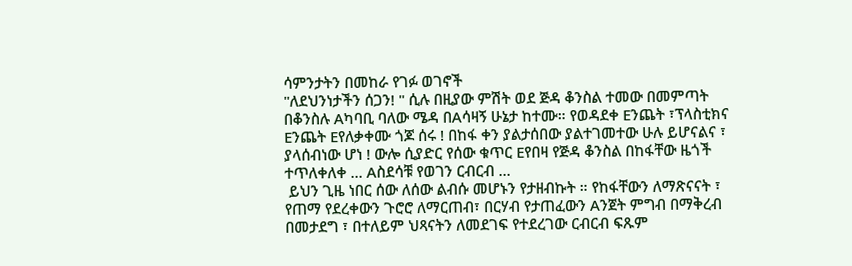ሳምንታትን በመከራ የገፉ ወገኖች
"ለደህንነታችን ሰጋን! " ሲሉ በዚያው ምሽት ወደ ጅዳ ቆንስል ተመው በመምጣት
በቆንስሉ Aካባቢ ባለው ሜዳ በAሳዛኝ ሁኔታ ከተሙ። የወዳደቀ Eንጨት ፣ፕላስቲክና
Eንጨት Eየለቃቀሙ ጎጆ ሰሩ ! በከፋ ቀን ያልታሰበው ያልተገመተው ሁሉ ይሆናልና ፣
ያላሰብነው ሆነ ! ውሎ ሲያድር የሰው ቁጥር Eየበዛ የጅዳ ቆንስል በከፋቸው ዜጎች
ተጥለቀለቀ ... Aስደሳቹ የወገን ርብርብ ...
 ይህን ጊዜ ነበር ሰው ለሰው ልብሱ መሆኑን የታዘብኩት ። የከፋቸውን ለማጽናናት ፣
የጠማ የደረቀውን ጉሮሮ ለማርጠብ፣ በርሃብ የታጠፈውን Aንጀት ምግብ በማቅረብ
በመታደግ ፣ በተለይም ህጻናትን ለመደገፍ የተደረገው ርብርብ ፍጹም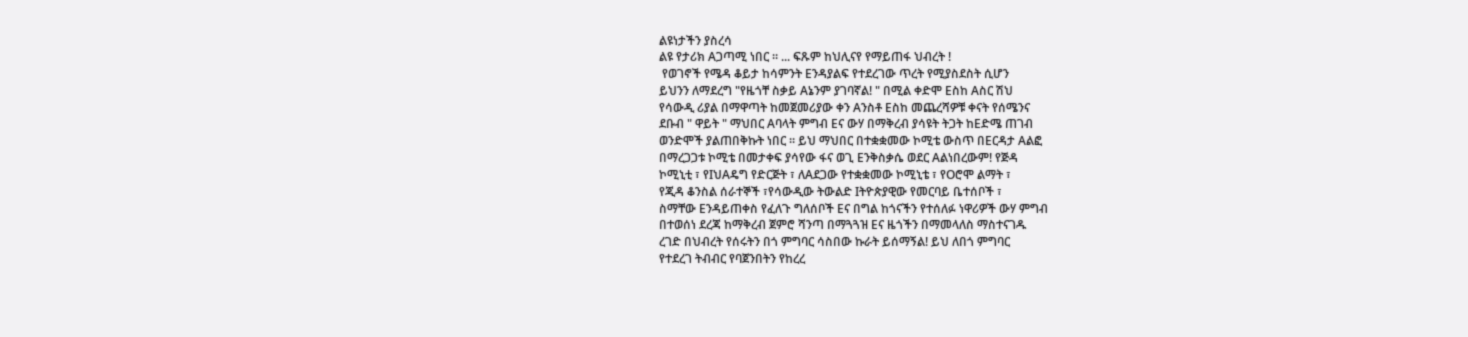ልዩነታችን ያስረሳ
ልዩ የታሪክ Aጋጣሚ ነበር ። ... ፍጹም ከህሊናየ የማይጠፋ ህብረት !
 የወገኖች የሜዳ ቆይታ ከሳምንት Eንዳያልፍ የተደረገው ጥረት የሚያስደስት ሲሆን
ይህንን ለማደረግ "የዜጎቸ ስቃይ Aኔንም ያገባኛል! " በሚል ቀድሞ Eስከ Aስር ሽህ
የሳውዲ ሪያል በማዋጣት ከመጀመሪያው ቀን Aንስቶ Eስከ መጨረሻዎቹ ቀናት የሰሜንና
ደቡብ " ዋይት " ማህበር Aባላት ምግብ Eና ውሃ በማቅረብ ያሳዩት ትጋት ከEድሜ ጠገብ
ወንድሞች ያልጠበቅኩት ነበር ። ይህ ማህበር በተቋቋመው ኮሚቴ ውስጥ በEርዳታ Aልፎ
በማረጋጋቱ ኮሚቴ በመታቀፍ ያሳየው ፋና ወጊ Eንቅስቃሴ ወደር Aልነበረውም! የጅዳ
ኮሚኒቲ ፣ የIህAዴግ የድርጅት ፣ ለAደጋው የተቋቋመው ኮሚኒቴ ፣ የOሮሞ ልማት ፣
የጂዳ ቆንስል ሰራተኞች ፣የሳውዲው ትውልድ Iትዮጵያዊው የመርባይ ቤተሰቦች ፣
ስማቸው Eንዳይጠቀስ የፈለጉ ግለሰቦች Eና በግል ከጎናችን የተሰለፉ ነዋሪዎች ውሃ ምግብ
በተወሰነ ደረጃ ከማቅረብ ጀምሮ ሻንጣ በማጓጓዝ Eና ዜጎችን በማመላለስ ማስተናገዱ
ረገድ በህብረት የሰሩትን በጎ ምግባር ሳስበው ኩራት ይሰማኝል! ይህ ለበጎ ምግባር
የተደረገ ትብብር የባጀንበትን የከረረ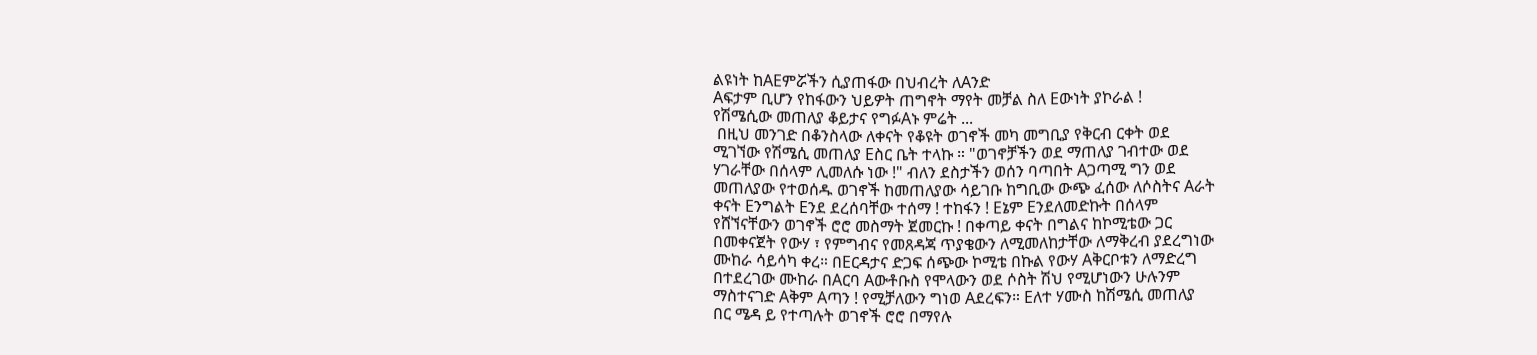ልዩነት ከAEምሯችን ሲያጠፋው በህብረት ለAንድ
Aፍታም ቢሆን የከፋውን ህይዎት ጠግኖት ማየት መቻል ስለ Eውነት ያኮራል !
የሽሜሲው መጠለያ ቆይታና የግፉAኑ ምሬት ...
 በዚህ መንገድ በቆንስላው ለቀናት የቆዩት ወገኖች መካ መግቢያ የቅርብ ርቀት ወደ
ሚገኘው የሽሜሲ መጠለያ Eስር ቤት ተላኩ ። "ወገኖቻችን ወደ ማጠለያ ገብተው ወደ
ሃገራቸው በሰላም ሊመለሱ ነው !" ብለን ደስታችን ወሰን ባጣበት Aጋጣሚ ግን ወደ
መጠለያው የተወሰዱ ወገኖች ከመጠለያው ሳይገቡ ከግቢው ውጭ ፈሰው ለሶስትና Aራት
ቀናት Eንግልት Eንደ ደረሰባቸው ተሰማ ! ተከፋን ! Eኔም Eንደለመድኩት በሰላም
የሸኘናቸውን ወገኖች ሮሮ መስማት ጀመርኩ ! በቀጣይ ቀናት በግልና ከኮሚቴው ጋር
በመቀናጀት የውሃ ፣ የምግብና የመጸዳጃ ጥያቄውን ለሚመለከታቸው ለማቅረብ ያደረግነው
ሙከራ ሳይሳካ ቀረ። በEርዳታና ድጋፍ ሰጭው ኮሚቴ በኩል የውሃ Aቅርቦቱን ለማድረግ
በተደረገው ሙከራ በAርባ Aውቶቡስ የሞላውን ወደ ሶስት ሽህ የሚሆነውን ሁሉንም
ማስተናገድ Aቅም Aጣን ! የሚቻለውን ግነወ Aደረፍን። Eለተ ሃሙስ ከሽሜሲ መጠለያ
በር ሜዳ ይ የተጣሉት ወገኖች ሮሮ በማየሉ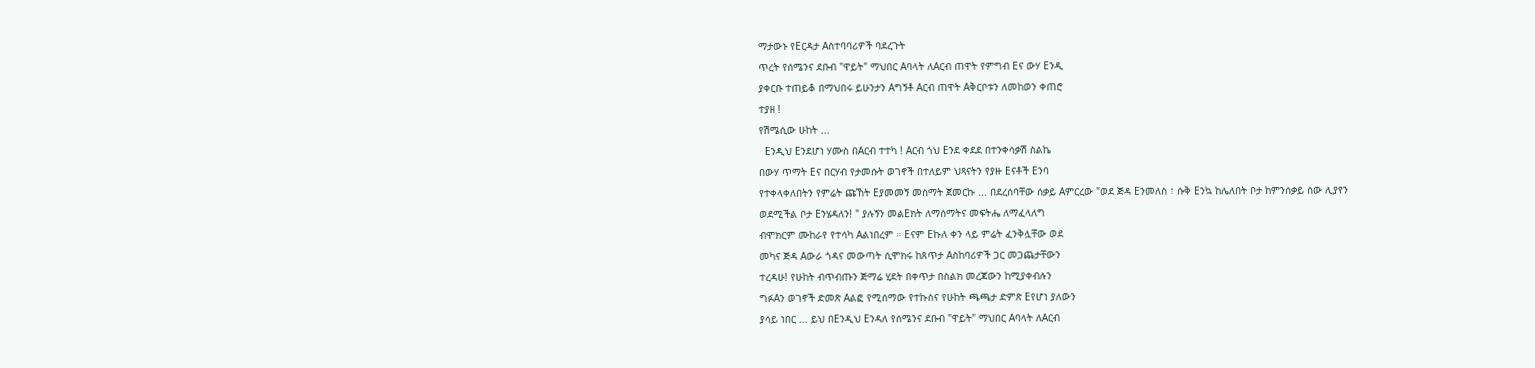ማታውኑ የEርዳታ Aስተባባሪዎች ባደረጉት
ጥረት የሰሜንና ደቡብ "ዋይት" ማህበር Aባላት ለAርብ ጠዋት የምግብ Eና ውሃ Eንዲ
ያቀርቡ ተጠይቆ በማህበሩ ይሁንታን Aግኝቶ Aርብ ጠዋት Aቅርቦቱን ለመከወን ቀጠሮ
ተያዘ !
የሽሜሲው ሁከት ...
 Eንዲህ Eንደሆነ ሃሙስ በAርብ ተተካ ! Aርብ ጎህ Eንደ ቀደደ በተንቀሳቃሽ ስልኬ
በውሃ ጥማት Eና በርሃብ የታመሱት ወገኖች በተለይም ህጻናትን የያዙ Eናቶች Eንባ
የተቀላቀለበትን የምሬት ጩኸት Eያመመኝ መስማት ጀመርኩ ... በደረሰባቸው ሰቃይ Aምርረው "ወደ ጅዳ Eንመለስ ፣ ሱቅ Eንኳ ከሌለበት ቦታ ከምንሰቃይ ሰው ሊያየን
ወደሚችል ቦታ Eንሄዳለን! " ያሉኝን መልEክት ለማሰማትና መፍትሔ ለማፈላለግ
ብሞክርም ሙከራየ የተሳካ Aልነበረም ። Eናም Eኩለ ቀን ላይ ምሬት ፈንቅሏቸው ወደ
መካና ጅዳ Aውራ ጎዳና መውጣት ሲሞክሩ ከጸጥታ Aስከባሪዎች ጋር መጋጨታቸውን
ተረዳሁ! የሁከት ብጥብጡን ጅማሬ ሂደት በቀጥታ በስልክ መረጃውን ከሚያቀብሉን
ግፉAን ወገኖች ድመጽ Aልፎ የሚሰማው የተኩስና የሁከት ጫጫታ ድምጽ Eየሆነ ያለውን
ያሳይ ነበር ... ይህ በEንዲህ Eንዳለ የሰሜንና ደቡብ "ዋይት" ማህበር Aባላት ለAርብ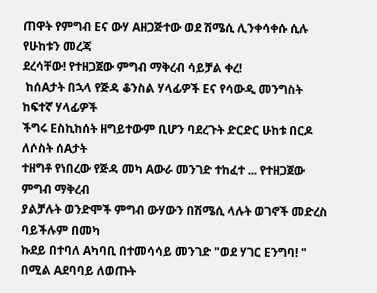ጠዋት የምግብ Eና ውሃ Aዘጋጅተው ወደ ሽሜሲ ሊንቀሳቀሱ ሲሉ የሁከቱን መረጃ
ደረሳቸው! የተዘጋጀው ምግብ ማቅረብ ሳይቻል ቀረ!
 ከሰAታት በኋላ የጅዳ ቆንስል ሃላፊዎች Eና የሳውዲ መንግስት ከፍተኛ ሃላፊዎች
ችግሩ Eስኪከሰት ዘግይተውም ቢሆን ባደረጉት ድርድር ሁከቱ በርዶ ለሶስት ሰAታት
ተዘግቶ የነበረው የጅዳ መካ Aውራ መንገድ ተከፈተ ... የተዘጋጀው ምግብ ማቅረብ
ያልቻሉት ወንድሞች ምግብ ውሃውን በሽሜሲ ላሉት ወገኖች መድረስ ባይችሉም በመካ
ኩደይ በተባለ Aካባቢ በተመሳሳይ መንገድ "ወደ ሃገር Eንግባ! " በሚል Aደባባይ ለወጡት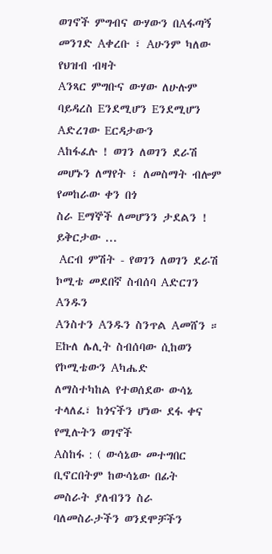ወገኖች ምግብና ውሃውን በAፋጣኝ መንገድ Aቀረቡ ፣ Aሁንም ካለው የህዝብ ብዛት
Aንጻር ምግቡና ውሃው ለሁሉም ባይዳረስ Eንደሚሆን Eንደሚሆን Aድረገው Eርዳታውን
Aከፋፈሉ ! ወገን ለወገን ደራሽ መሆኑን ለማየት ፣ ለመስማት ብሎም የመከራው ቀን በጎ
ስራ Eማኞች ለመሆንን ታደልን !
ይቅርታው ...
 Aርብ ምሽት - የወገን ለወገን ደራሽ ኮሚቴ መደበኛ ስብሰባ Aድርገን Aንዱን
Aንስተን Aንዱን ስንጥል Aመሸን ። Eኩለ ሌሊት ስብሰባው ሲከወን የኮሚቴውን Aካሔድ
ለማስተካከል የተወሰደው ውሳኔ ተላለፈ፣ ከጎናችን ሆነው ደፋ ቀና የሚሉትን ወገኖች
Aስከፋ : ( ውሳኔው መተግበር ቢኖርበትም ከውሳኔው በፊት መስራት ያለብንን ስራ
ባለመስራታችን ወንደሞቻችን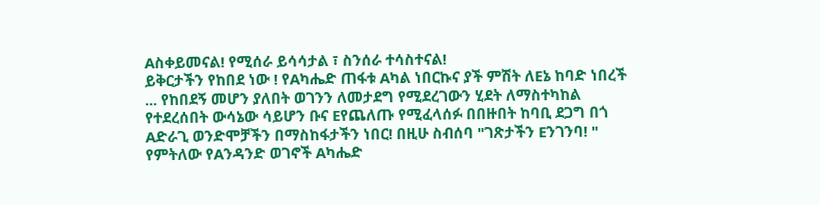Aስቀይመናል! የሚሰራ ይሳሳታል ፣ ስንሰራ ተሳስተናል!
ይቅርታችን የከበደ ነው ! የAካሔድ ጠፋቱ Aካል ነበርኩና ያች ምሽት ለEኔ ከባድ ነበረች
... የከበደኝ መሆን ያለበት ወገንን ለመታደግ የሚደረገውን ሂደት ለማስተካከል
የተደረሰበት ውሳኔው ሳይሆን ቡና Eየጨለጡ የሚፈላሰፉ በበዙበት ከባቢ ደጋግ በጎ
Aድራጊ ወንድሞቻችን በማስከፋታችን ነበር! በዚሁ ስብሰባ "ገጽታችን Eንገንባ! "
የምትለው የAንዳንድ ወገኖች Aካሔድ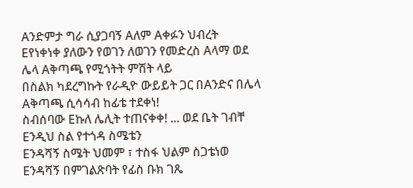Aንድምታ ግራ ሲያጋባኝ Aለም Aቀፉን ህብረት
Eየነቀነቀ ያለውን የወገን ለወገን የመድረስ Aላማ ወደ ሌላ Aቅጣጫ የሚጎትት ምሽት ላይ
በስልክ ካደረግኩት የራዲዮ ውይይት ጋር በAንድና በሌላ Aቅጣጫ ሲሳሳብ ከፊቴ ተደቀነ!
ስብሰባው Eኩለ ሌሊት ተጠናቀቀ! ... ወደ ቤት ገብቸ Eንዲህ ስል የተጎዳ ስሜቴን
Eንዳሻኝ ስሜት ህመም ፣ ተስፋ ህልም ስጋቴነወ Eንዳሻኝ በምገልጽባት የፊስ ቡክ ገጼ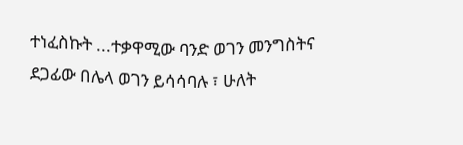ተነፈስኩት ...ተቃዋሚው ባንድ ወገን መንግስትና ደጋፊው በሌላ ወገን ይሳሳባሉ ፣ ሁለት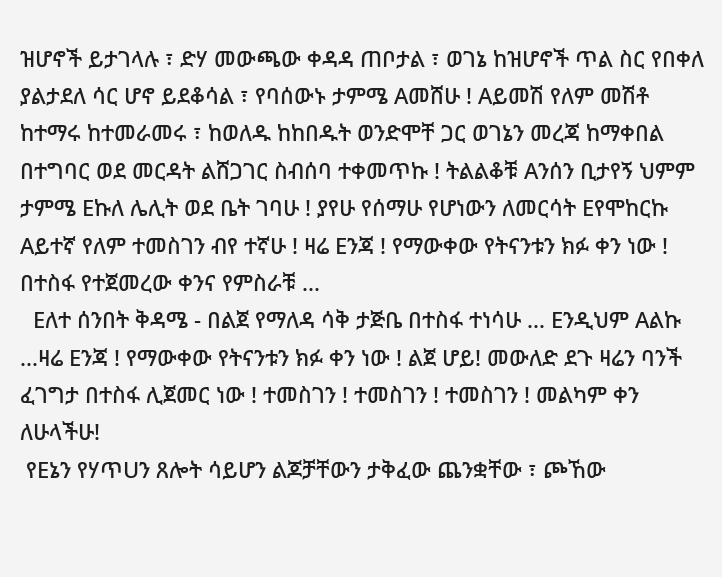ዝሆኖች ይታገላሉ ፣ ድሃ መውጫው ቀዳዳ ጠቦታል ፣ ወገኔ ከዝሆኖች ጥል ስር የበቀለ
ያልታደለ ሳር ሆኖ ይደቆሳል ፣ የባሰውኑ ታምሜ Aመሸሁ ! Aይመሽ የለም መሽቶ
ከተማሩ ከተመራመሩ ፣ ከወለዱ ከከበዱት ወንድሞቸ ጋር ወገኔን መረጃ ከማቀበል
በተግባር ወደ መርዳት ልሸጋገር ስብሰባ ተቀመጥኩ ! ትልልቆቹ Aንሰን ቢታየኝ ህምም
ታምሜ Eኩለ ሌሊት ወደ ቤት ገባሁ ! ያየሁ የሰማሁ የሆነውን ለመርሳት Eየሞከርኩ
Aይተኛ የለም ተመስገን ብየ ተኛሁ ! ዛሬ Eንጃ ! የማውቀው የትናንቱን ክፉ ቀን ነው ! በተስፋ የተጀመረው ቀንና የምስራቹ ...
 Eለተ ሰንበት ቅዳሜ - በልጀ የማለዳ ሳቅ ታጅቤ በተስፋ ተነሳሁ ... Eንዲህም Aልኩ
...ዛሬ Eንጃ ! የማውቀው የትናንቱን ክፉ ቀን ነው ! ልጀ ሆይ! መውለድ ደጉ ዛሬን ባንች
ፈገግታ በተስፋ ሊጀመር ነው ! ተመስገን ! ተመስገን ! ተመስገን ! መልካም ቀን
ለሁላችሁ!
 የEኔን የሃጥUን ጸሎት ሳይሆን ልጆቻቸውን ታቅፈው ጨንቋቸው ፣ ጮኸው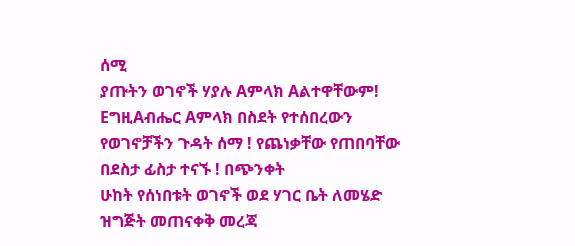ሰሚ
ያጡትን ወገኖች ሃያሉ Aምላክ Aልተዋቸውም! EግዚAብሔር Aምላክ በስደት የተሰበረውን
የወገኖቻችን ጉዳት ሰማ ! የጨነቃቸው የጠበባቸው በደስታ ፊስታ ተናኙ ! በጭንቀት
ሁከት የሰነበቱት ወገኖች ወደ ሃገር ቤት ለመሄድ ዝግጅት መጠናቀቅ መረጃ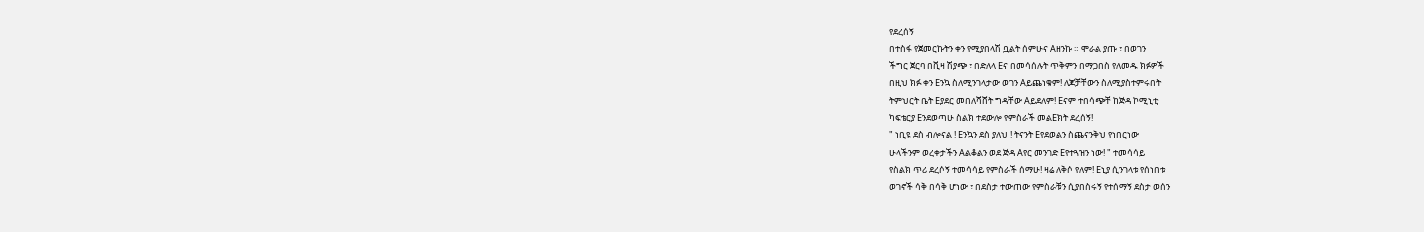የደረሰኝ
በተስፋ የጀመርኩትን ቀን የሚያበላሽ ቧልት ሰምሁና Aዘንኩ ። ሞራል ያጡ ፣ በወገን
ችግር ጀርባ በቪዛ ሽያጭ ፣ በድለላ Eና በመሳሰሉት ጥቅምን በማጋበስ የለመዱ ክፉዎች
በዚህ ክፉ ቀን Eንኳ ስለሚንገላታው ወገን Aይጨነቁም! ለጆቻቸውን ስለሚያስተምሩበት
ትምህርት ቤት Eያደር መበለሻሸት ግዳቸው Aይደለም! Eናም ተበሳጭቸ ከጅዳ ኮሚኒቲ
ካፍቴርያ Eንደወጣሁ ስልክ ተደውሎ የምስራች መልEክት ደረሰኝ!
" ነቢዩ ደስ ብሎናል ! Eንኳን ደስ ያለህ ! ትናንት Eየደወልን ስጨናንቅህ የነበርነው
ሁላችንም ወረቀታችን Aልቆልን ወደ ጅዳ Aየር መንገድ Eየተጓዝን ነው! " ተመሳሳይ
የስልክ ጥሪ ደረሶኝ ተመሳሳይ የምስራች ሰማሁ! ዛሬ ለቅሶ የለም! Eኒያ ሲንገላቱ የሰነበቱ
ወገኖች ሳቅ በሳቅ ሆነው ፣ በደስታ ተውጠው የምስራቹን ሲያበስሩኝ የተሰማኝ ደስታ ወሰን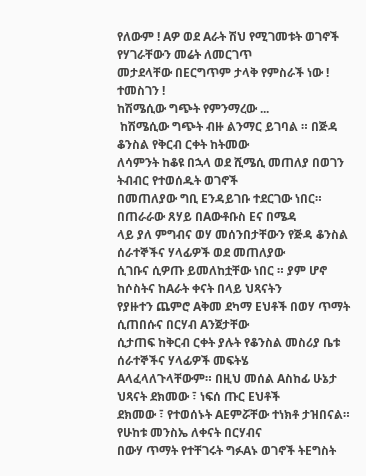የለውም ! Aዎ ወደ Aራት ሽህ የሚገመቱት ወገኖች የሃገራቸውን መሬት ለመርገጥ
መታደላቸው በEርግጥም ታላቅ የምስራች ነው ! ተመስገን !
ከሽሜሲው ግጭት የምንማረው ...
 ከሽሜሲው ግጭት ብዙ ልንማር ይገባል ። በጅዳ ቆንስል የቅርብ ርቀት ከትመው
ለሳምንት ከቆዩ በኋላ ወደ ሺሜሲ መጠለያ በወገን ትብብር የተወሰዱት ወገኖች
በመጠለያው ግቢ Eንዳይገቡ ተደርገው ነበር። በጠራራው ጸሃይ በAውቶቡስ Eና በሜዳ
ላይ ያለ ምግብና ወሃ መሰንበታቸውን የጅዳ ቆንስል ሰራተኞችና ሃላፊዎች ወደ መጠለያው
ሲገቡና ሲዎጡ ይመለከቷቸው ነበር ። ያም ሆኖ ከሶስትና ከAራት ቀናት በላይ ህጻናትን
የያዙተን ጨምሮ Aቅመ ደካማ Eህቶች በወሃ ጥማት ሲጠበሱና በርሃብ Aንጀታቸው
ሲታጠፍ ከቅርብ ርቀት ያሉት የቆንስል መስሪያ ቤቱ ሰራተኞችና ሃላፊዎች መፍትሄ
Aላፈላለጉላቸውም። በዚህ መሰል Aስከፊ ሁኔታ ህጻናት ደክመው ፣ ነፍሰ ጡር Eህቶች
ደክመው ፣ የተወሰኑት AEምሯቸው ተነክቶ ታዝበናል። የሁከቱ መንስኤ ለቀናት በርሃብና
በውሃ ጥማት የተቸገሩት ግፉAኑ ወገኖች ትEግስት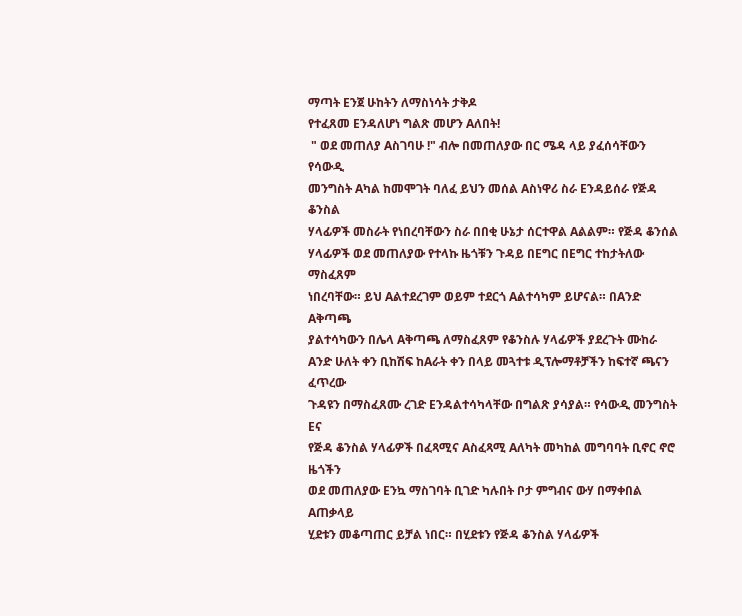ማጣት Eንጀ ሁከትን ለማስነሳት ታቅዶ
የተፈጸመ Eንዳለሆነ ግልጽ መሆን Aለበት!
 " ወደ መጠለያ Aስገባሁ !" ብሎ በመጠለያው በር ሜዳ ላይ ያፈሰሳቸውን የሳውዲ
መንግስት Aካል ከመሞገት ባለፈ ይህን መሰል Aስነዋሪ ስራ Eንዳይሰራ የጅዳ ቆንስል
ሃላፊዎች መስራት የነበረባቸውን ስራ በበቂ ሁኔታ ሰርተዋል Aልልም። የጅዳ ቆንሰል
ሃላፊዎች ወደ መጠለያው የተላኩ ዜጎቹን ጉዳይ በEግር በEግር ተከታትለው ማስፈጸም
ነበረባቸው። ይህ Aልተደረገም ወይም ተደርጎ Aልተሳካም ይሆናል። በAንድ Aቅጣጫ
ያልተሳካውን በሌላ Aቅጣጫ ለማስፈጸም የቆንስሉ ሃላፊዎች ያደረጉት ሙከራ Aንድ ሁለት ቀን ቢከሽፍ ከAራት ቀን በላይ መጓተቱ ዲፕሎማቶቻችን ከፍተኛ ጫናን ፈጥረው
ጉዳዩን በማስፈጸሙ ረገድ Eንዳልተሳካላቸው በግልጽ ያሳያል። የሳውዲ መንግስት Eና
የጅዳ ቆንስል ሃላፊዎች በፈጻሚና Aስፈጻሚ Aለካት መካከል መግባባት ቢኖር ኖሮ ዜጎችን
ወደ መጠለያው Eንኳ ማስገባት ቢገድ ካሉበት ቦታ ምግብና ውሃ በማቀበል Aጠቃላይ
ሂደቱን መቆጣጠር ይቻል ነበር። በሂደቱን የጅዳ ቆንስል ሃላፊዎች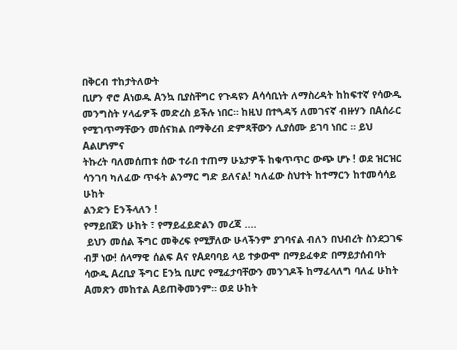በቅርብ ተከታትለውት
ቢሆን ኖሮ Aነወዱ Aንኳ ቢያስቸግር የጉዳዩን Aሳሳቢነት ለማስረዳት ከከፍተኛ የሳውዲ
መንግስት ሃላፊዎች መድረስ ይችሉ ነበር። ከዚህ በተጓዳኝ ለመገናኛ ብዙሃን በAሰራር
የሚገጥማቸውን መሰናክል በማቅረብ ድምጻቸውን ሊያሰሙ ይገባ ነበር ። ይህ Aልሆነምና
ትኩረት ባለመሰጠቱ ሰው ተራበ ተጠማ ሁኔታዎች ከቁጥጥር ውጭ ሆኑ ! ወደ ዝርዝር
ሳንገባ ካለፈው ጥፋት ልንማር ግድ ይለናል! ካለፈው ስህተት ከተማርን ከተመሳሳይ ሁከት
ልንድን Eንችላለን !
የማይበጀን ሁከት ፣ የማይፈይድልን መረጃ ....
 ይህን መሰል ችግር መቅረፍ የሚቻለው ሁላችንም ያገባናል ብለን በህብረት ስንደጋገፍ
ብቻ ነው! ሰላማዊ ሰልፍ Aና የAደባባይ ላይ ተቃውሞ በማይፈቀድ በማይታሰብባት
ሳውዲ Aረቢያ ችግር Eንኳ ቢሆር የሚፈታባቸውን መንገዶች ከማፈላለግ ባለፈ ሁከት
Aመጽን መከተል Aይጠቅመንም። ወደ ሁከት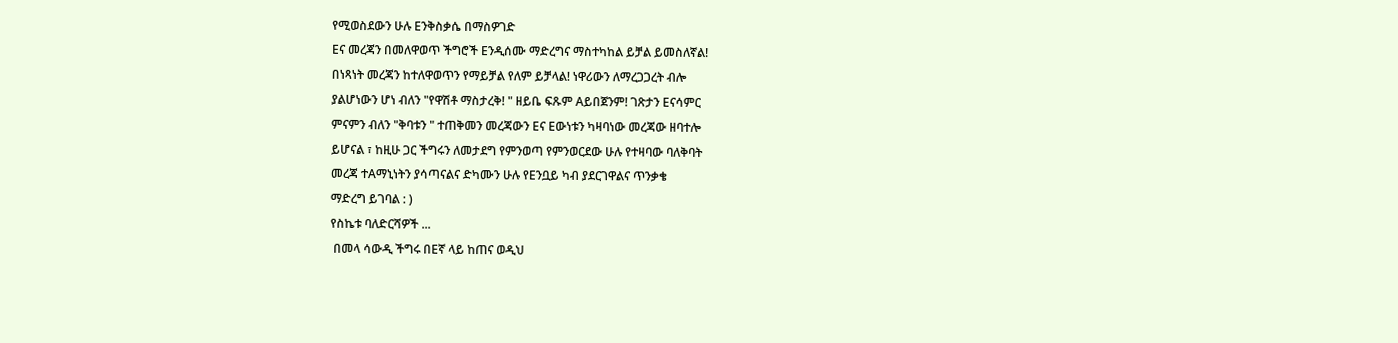የሚወስደውን ሁሉ Eንቅስቃሴ በማስዎገድ
Eና መረጃን በመለዋወጥ ችግሮች Eንዲሰሙ ማድረግና ማስተካከል ይቻል ይመስለኛል!
በነጻነት መረጃን ከተለዋወጥን የማይቻል የለም ይቻላል! ነዋሪውን ለማረጋጋረት ብሎ
ያልሆነውን ሆነ ብለን "የዋሽቶ ማስታረቅ! " ዘይቤ ፍጹም Aይበጀንም! ገጽታን Eናሳምር
ምናምን ብለን "ቅባቱን " ተጠቅመን መረጃውን Eና Eውነቱን ካዛባነው መረጃው ዘባተሎ
ይሆናል ፣ ከዚሁ ጋር ችግሩን ለመታደግ የምንወጣ የምንወርደው ሁሉ የተዛባው ባለቅባት
መረጃ ተAማኒነትን ያሳጣናልና ድካሙን ሁሉ የEንቧይ ካብ ያደርገዋልና ጥንቃቄ
ማድረግ ይገባል : )
የስኬቱ ባለድርሻዎች ...
 በመላ ሳውዲ ችግሩ በEኛ ላይ ከጠና ወዲህ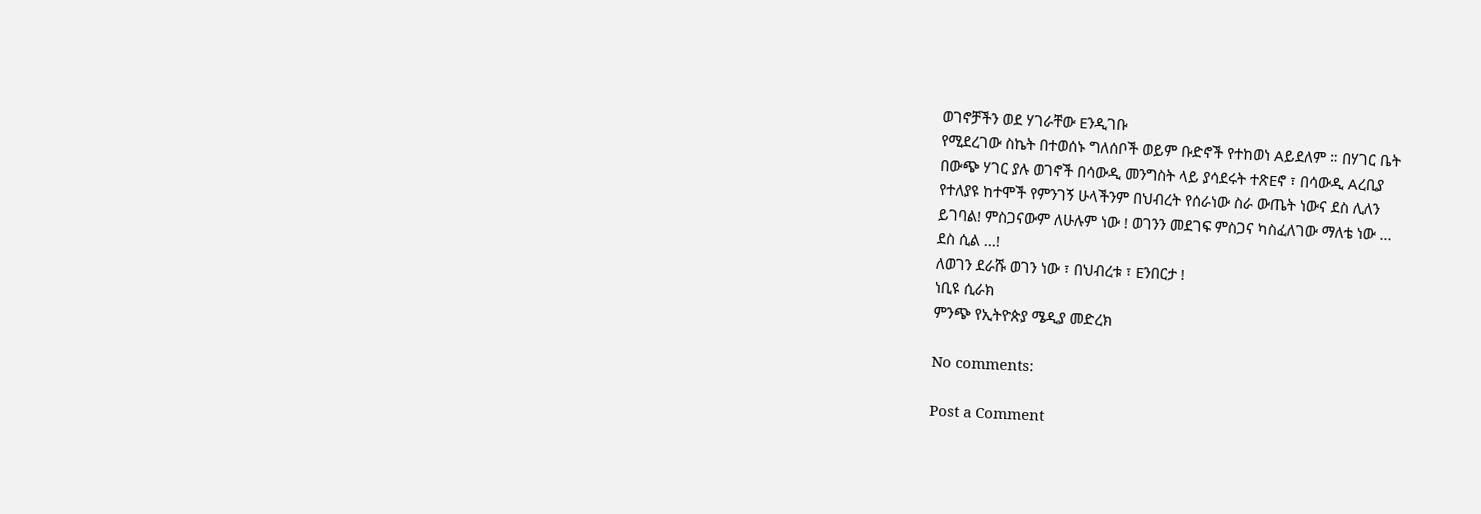ወገኖቻችን ወደ ሃገራቸው Eንዲገቡ
የሚደረገው ስኬት በተወሰኑ ግለሰቦች ወይም ቡድኖች የተከወነ Aይደለም ። በሃገር ቤት
በውጭ ሃገር ያሉ ወገኖች በሳውዲ መንግስት ላይ ያሳደሩት ተጽEኖ ፣ በሳውዲ Aረቢያ
የተለያዩ ከተሞች የምንገኝ ሁላችንም በህብረት የሰራነው ስራ ውጤት ነውና ደስ ሊለን
ይገባል! ምስጋናውም ለሁሉም ነው ! ወገንን መደገፍ ምስጋና ካስፈለገው ማለቴ ነው ...
ደስ ሲል ...!
ለወገን ደራሹ ወገን ነው ፣ በህብረቱ ፣ Eንበርታ !
ነቢዩ ሲራክ
ምንጭ የኢትዮጵያ ሜዲያ መድረክ

No comments:

Post a Comment